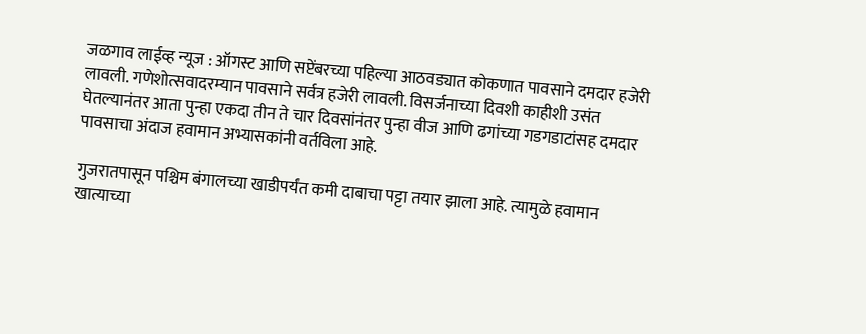जळगाव लाईव्ह न्यूज : ऑगस्ट आणि सप्टेंबरच्या पहिल्या आठवड्यात कोकणात पावसाने दमदार हजेरी लावली. गणेशोत्सवादरम्यान पावसाने सर्वत्र हजेरी लावली. विसर्जनाच्या दिवशी काहीशी उसंत घेतल्यानंतर आता पुन्हा एकदा तीन ते चार दिवसांनंतर पुन्हा वीज आणि ढगांच्या गडगडाटांसह दमदार पावसाचा अंदाज हवामान अभ्यासकांनी वर्तविला आहे.

गुजरातपासून पश्चिम बंगालच्या खाडीपर्यंत कमी दाबाचा पट्टा तयार झाला आहे. त्यामुळे हवामान खात्याच्या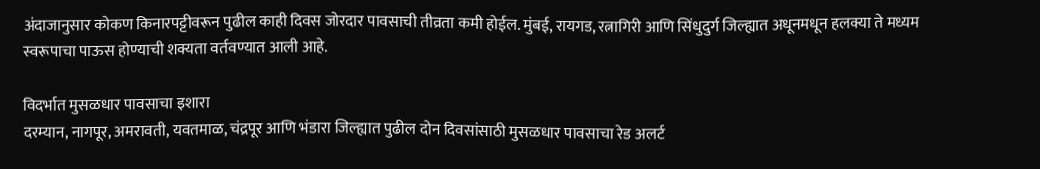अंदाजानुसार कोकण किनारपट्टीवरून पुढील काही दिवस जोरदार पावसाची तीव्रता कमी होईल. मुंबई, रायगड, रत्नागिरी आणि सिंधुदुर्ग जिल्ह्यात अधूनमधून हलक्या ते मध्यम स्वरूपाचा पाऊस होण्याची शक्यता वर्तवण्यात आली आहे.

विदर्भात मुसळधार पावसाचा इशारा
दरम्यान, नागपूर, अमरावती, यवतमाळ, चंद्रपूर आणि भंडारा जिल्ह्यात पुढील दोन दिवसांसाठी मुसळधार पावसाचा रेड अलर्ट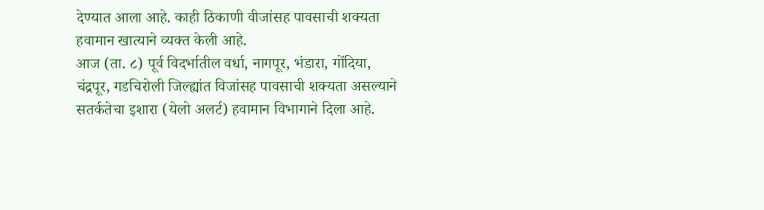देण्यात आला आहे. काही ठिकाणी वीजांसह पावसाची शक्यता हवामान खात्याने व्यक्त केली आहे.
आज (ता. ८) पूर्व विदर्भातील वर्धा, नागपूर, भंडारा, गोंदिया, चंद्रपूर, गडचिरोली जिल्ह्यांत विजांसह पावसाची शक्यता असल्याने सतर्कतेचा इशारा (येलो अलर्ट) हवामान विभागाने दिला आहे.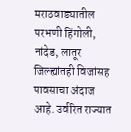मराठवाड्यातील परभणी हिंगोली, नांदेड, लातूर जिल्ह्यांतही विजांसह पावसाचा अंदाज आहे. उर्वरित राज्यात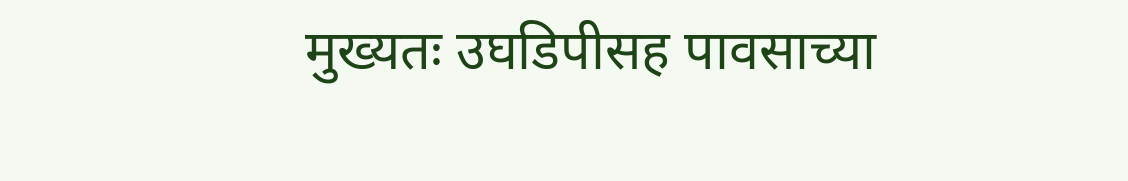मुख्यतः उघडिपीसह पावसाच्या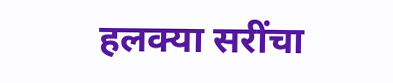हलक्या सरींचा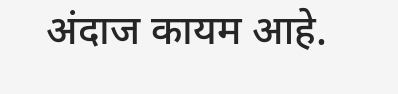अंदाज कायम आहे.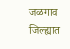जळगाव जिल्ह्यात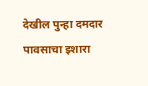देखील पुन्हा दमदार पावसाचा इशारा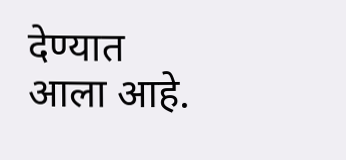देण्यात आला आहे.